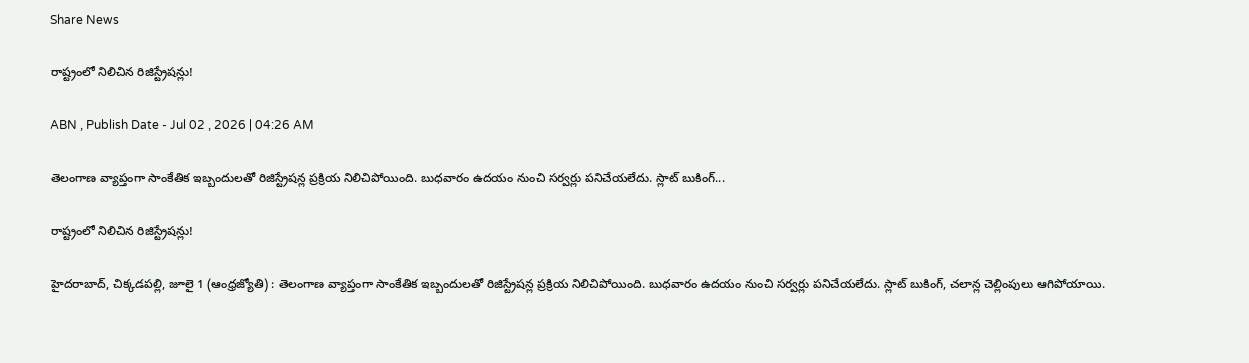Share News

రాష్ట్రంలో నిలిచిన రిజిస్ట్రేషన్లు!

ABN , Publish Date - Jul 02 , 2026 | 04:26 AM

తెలంగాణ వ్యాప్తంగా సాంకేతిక ఇబ్బందులతో రిజిస్ట్రేషన్ల ప్రక్రియ నిలిచిపోయింది. బుధవారం ఉదయం నుంచి సర్వర్లు పనిచేయలేదు. స్లాట్‌ బుకింగ్‌...

రాష్ట్రంలో నిలిచిన రిజిస్ట్రేషన్లు!

హైదరాబాద్‌, చిక్కడపల్లి, జూలై 1 (ఆంధ్రజ్యోతి) : తెలంగాణ వ్యాప్తంగా సాంకేతిక ఇబ్బందులతో రిజిస్ట్రేషన్ల ప్రక్రియ నిలిచిపోయింది. బుధవారం ఉదయం నుంచి సర్వర్లు పనిచేయలేదు. స్లాట్‌ బుకింగ్‌, చలాన్ల చెల్లింపులు ఆగిపోయాయి.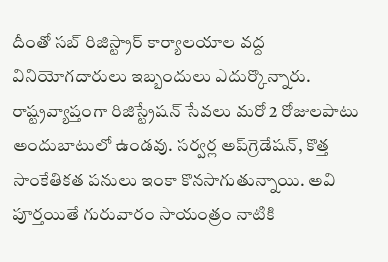దీంతో సబ్‌ రిజిస్ట్రార్‌ కార్యాలయాల వద్ద వినియోగదారులు ఇబ్బందులు ఎదుర్కొన్నారు. రాష్ట్రవ్యాప్తంగా రిజిస్ట్రేషన్‌ సేవలు మరో 2 రోజులపాటు అందుబాటులో ఉండవు. సర్వర్ల అప్‌గ్రెడేషన్‌, కొత్త సాంకేతికత పనులు ఇంకా కొనసాగుతున్నాయి. అవి పూర్తయితే గురువారం సాయంత్రం నాటికి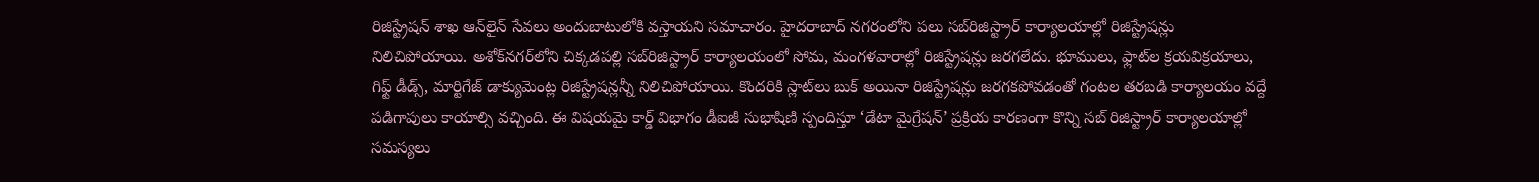రిజిస్ట్రేషన్‌ శాఖ ఆన్‌లైన్‌ సేవలు అందుబాటులోకి వస్తాయని సమాచారం. హైదరాబాద్‌ నగరంలోని పలు సబ్‌రిజిస్ట్రార్‌ కార్యాలయాల్లో రిజిస్ట్రేషన్లు నిలిచిపోయాయి. అశోక్‌నగర్‌లోని చిక్కడపల్లి సబ్‌రిజిస్ట్రార్‌ కార్యాలయంలో సోమ, మంగళవారాల్లో రిజిస్ట్రేషన్లు జరగలేదు. భూములు, ఫ్లాట్‌ల క్రయవిక్రయాలు, గిఫ్ట్‌ డీడ్స్‌, మార్టిగేజ్‌ డాక్యుమెంట్ల రిజిస్ట్రేషన్లన్నీ నిలిచిపోయాయి. కొందరికి స్లాట్‌లు బుక్‌ అయినా రిజిస్ట్రేషన్లు జరగకపోవడంతో గంటల తరబడి కార్యాలయం వద్దే పడిగాపులు కాయాల్సి వచ్చింది. ఈ విషయమై కార్డ్‌ విభాగం డీఐజీ సుభాషిణి స్పందిస్తూ ‘డేటా మైగ్రేషన్‌’ ప్రక్రియ కారణంగా కొన్ని సబ్‌ రిజిస్ట్రార్‌ కార్యాలయాల్లో సమస్యలు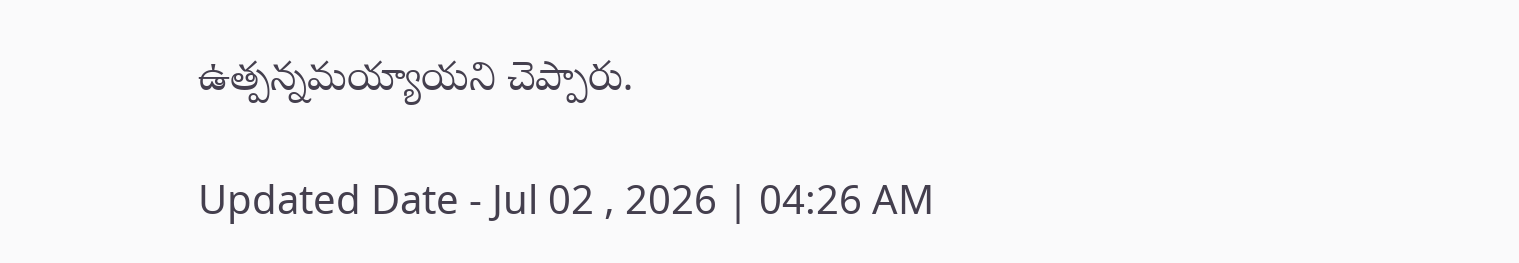ఉత్పన్నమయ్యాయని చెప్పారు.

Updated Date - Jul 02 , 2026 | 04:26 AM